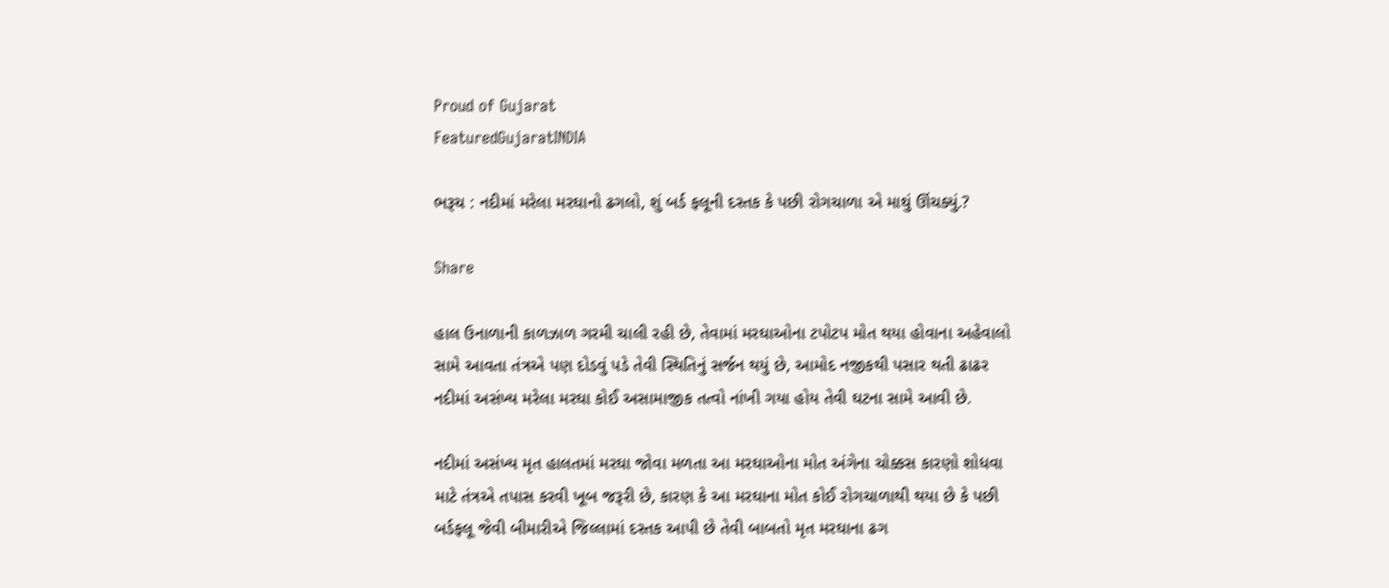Proud of Gujarat
FeaturedGujaratINDIA

ભરૂચ : નદીમાં મરેલા મરઘાનો ઢગલો, શું બર્ડ ફલૂની દસ્તક કે પછી રોગચાળા એ માથું ઊંચક્યું.?

Share

હાલ ઉનાળાની કાળઝાળ ગરમી ચાલી રહી છે, તેવામાં મરઘાઓના ટપોટપ મોત થયા હોવાના અહેવાલો સામે આવતા તંત્રએ પણ દોડવું પડે તેવી સ્થિતિનું સર્જન થયું છે, આમોદ નજીકથી પસાર થતી ઢાઢર નદીમાં અસંખ્ય મરેલા મરઘા કોઈ અસામાજીક તત્વો નાંખી ગયા હોય તેવી ઘટના સામે આવી છે.

નદીમાં અસંખ્ય મૃત હાલતમાં મરઘા જોવા મળતા આ મરઘાઓના મોત અંગેના ચોક્કસ કારણો શોધવા માટે તંત્રએ તપાસ કરવી ખૂબ જરૂરી છે, કારણ કે આ મરઘાના મોત કોઈ રોગચાળાથી થયા છે કે પછી બર્ડફલૂ જેવી બીમારીએ જિલ્લામાં દસ્તક આપી છે તેવી બાબતો મૃત મરઘાના ઢગ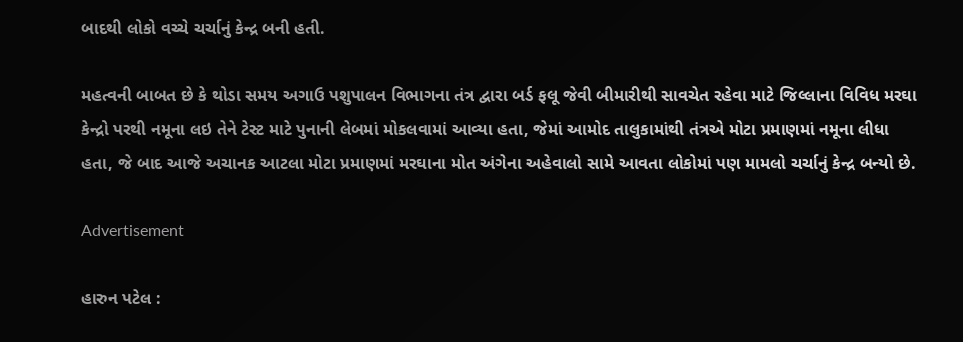બાદથી લોકો વચ્ચે ચર્ચાનું કેન્દ્ર બની હતી.

મહત્વની બાબત છે કે થોડા સમય અગાઉ પશુપાલન વિભાગના તંત્ર દ્વારા બર્ડ ફલૂ જેવી બીમારીથી સાવચેત રહેવા માટે જિલ્લાના વિવિધ મરઘા કેન્દ્રો પરથી નમૂના લઇ તેને ટેસ્ટ માટે પુનાની લેબમાં મોકલવામાં આવ્યા હતા, જેમાં આમોદ તાલુકામાંથી તંત્રએ મોટા પ્રમાણમાં નમૂના લીધા હતા, જે બાદ આજે અચાનક આટલા મોટા પ્રમાણમાં મરઘાના મોત અંગેના અહેવાલો સામે આવતા લોકોમાં પણ મામલો ચર્ચાનું કેન્દ્ર બન્યો છે.

Advertisement

હારુન પટેલ :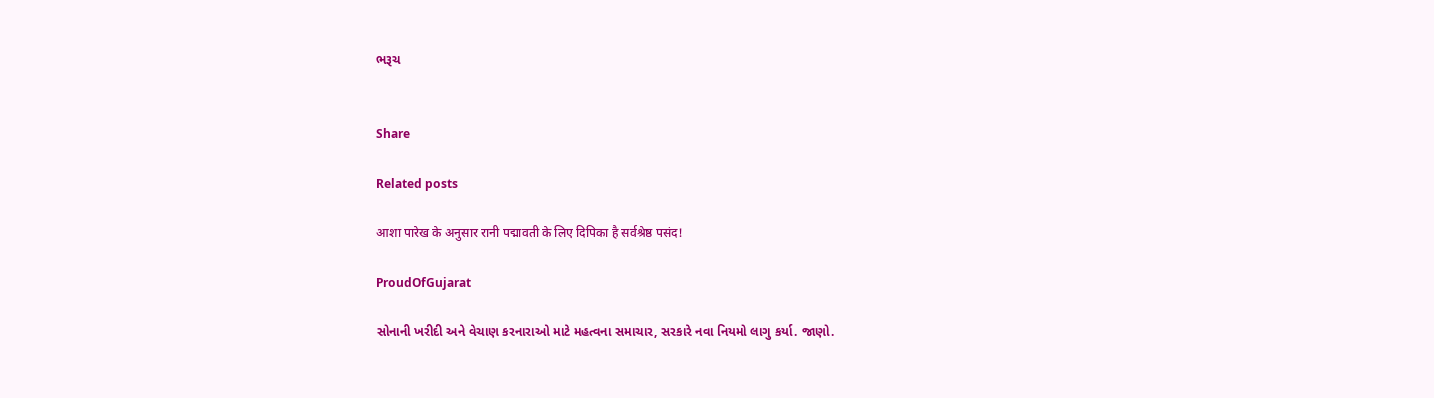ભરૂચ


Share

Related posts

आशा पारेख के अनुसार रानी पद्मावती के लिए दिपिका है सर्वश्रेष्ठ पसंद!

ProudOfGujarat

સોનાની ખરીદી અને વેચાણ કરનારાઓ માટે મહત્વના સમાચાર, સરકારે નવા નિયમો લાગુ કર્યા. જાણો.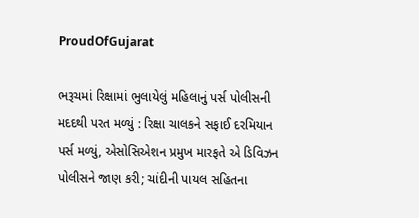ProudOfGujarat

ભરૂચમાં રિક્ષામાં ભુલાયેલું મહિલાનું પર્સ પોલીસની મદદથી પરત મળ્યું : રિક્ષા ચાલકને સફાઈ દરમિયાન પર્સ મળ્યું, એસોસિએશન પ્રમુખ મારફતે એ ડિવિઝન પોલીસને જાણ કરી; ચાંદીની પાયલ સહિતના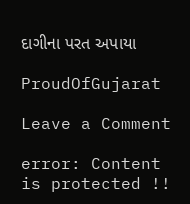દાગીના પરત અપાયા

ProudOfGujarat

Leave a Comment

error: Content is protected !!